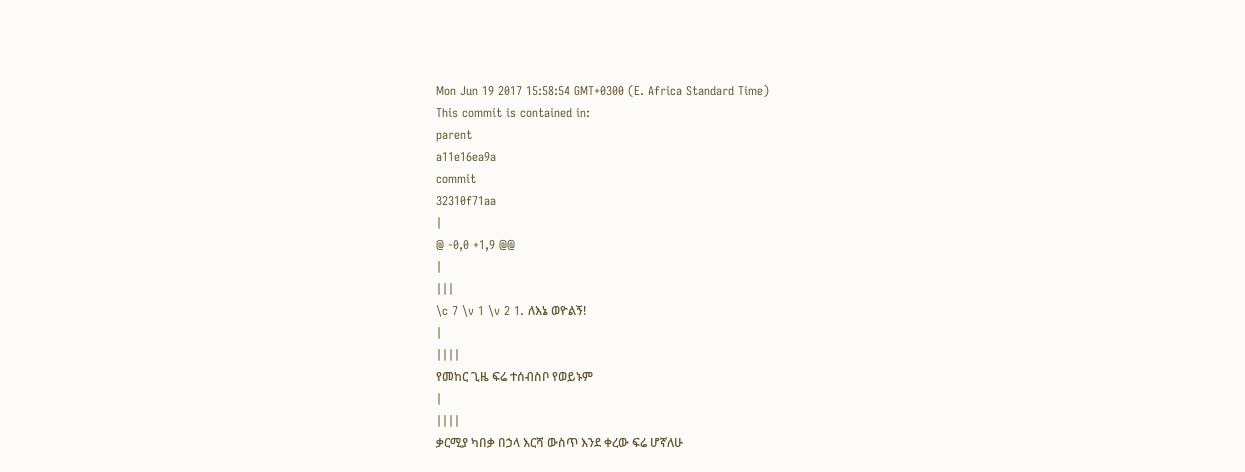Mon Jun 19 2017 15:58:54 GMT+0300 (E. Africa Standard Time)
This commit is contained in:
parent
a11e16ea9a
commit
32310f71aa
|
@ -0,0 +1,9 @@
|
|||
\c 7 \v 1 \v 2 1. ለእኔ ወዮልኝ!
|
||||
የመከር ጊዜ ፍሬ ተሰብስቦ የወይኑም
|
||||
ቃርሚያ ካበቃ በኃላ እርሻ ውስጥ እንደ ቀረው ፍሬ ሆኛለሁ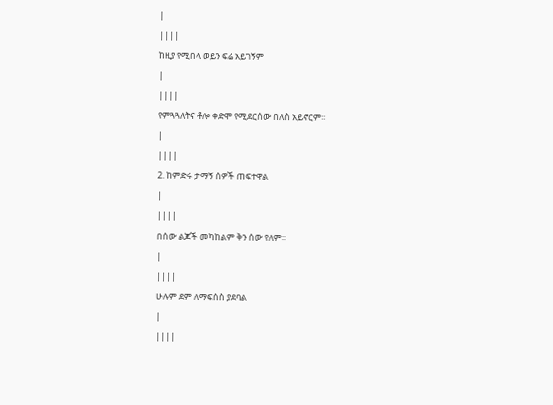|
||||
ከዚያ የሚበላ ወይን ፍሬ አይገኝም
|
||||
የምጓጓለትና ቶሎ ቀድሞ የሚደርሰው በለስ አይኖርም፡፡
|
||||
2. ከምድሩ ታማኝ ሰዎች ጠፍተዋል
|
||||
በሰው ልጆች መካከልም ቅን ሰው የለም፡፡
|
||||
ሁሉም ደም ለማፍሰስ ያደባል
|
||||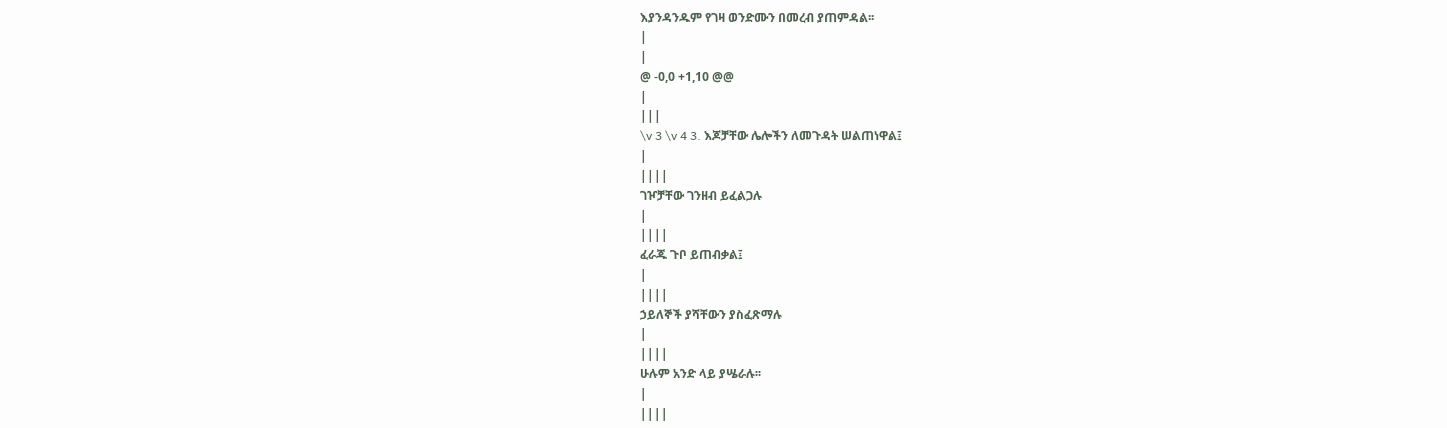እያንዳንዱም የገዛ ወንድሙን በመረብ ያጠምዳል፡፡
|
|
@ -0,0 +1,10 @@
|
|||
\v 3 \v 4 3. እጆቻቸው ሌሎችን ለመጉዳት ሠልጠነዋል፤
|
||||
ገዦቻቸው ገንዘብ ይፈልጋሉ
|
||||
ፈራጁ ጉቦ ይጠብቃል፤
|
||||
ኃይለኞች ያሻቸውን ያስፈጽማሉ
|
||||
ሁሉም አንድ ላይ ያሤራሉ፡፡
|
||||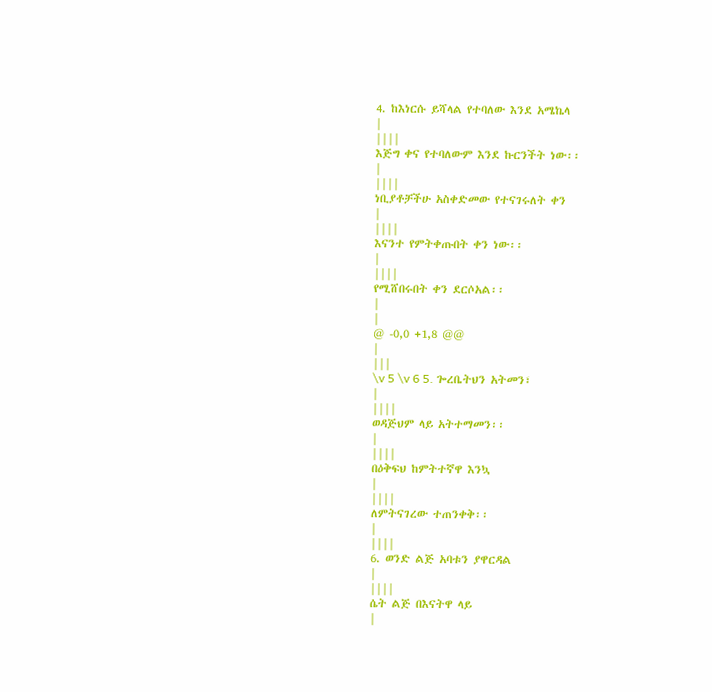4. ከእነርሱ ይሻላል የተባለው እንደ አሜኬላ
|
||||
እጅግ ቀና የተባለውም እንደ ኩርንችት ነው፡፡
|
||||
ነቢያቶቻችሁ አስቀድመው የተናገሩለት ቀን
|
||||
እናንተ የምትቀጡበት ቀን ነው፡፡
|
||||
የሚሸበሩበት ቀን ደርሶአል፡፡
|
|
@ -0,0 +1,8 @@
|
|||
\v 5 \v 6 5. ጐረቤትህን አትመን፣
|
||||
ወዳጅህም ላይ አትተማመን፡፡
|
||||
በዕቅፍህ ከምትተኛዋ እንኳ
|
||||
ለምትናገረው ተጠንቀቅ፡፡
|
||||
6. ወንድ ልጅ አባቱን ያዋርዳል
|
||||
ሴት ልጅ በእናትዋ ላይ
|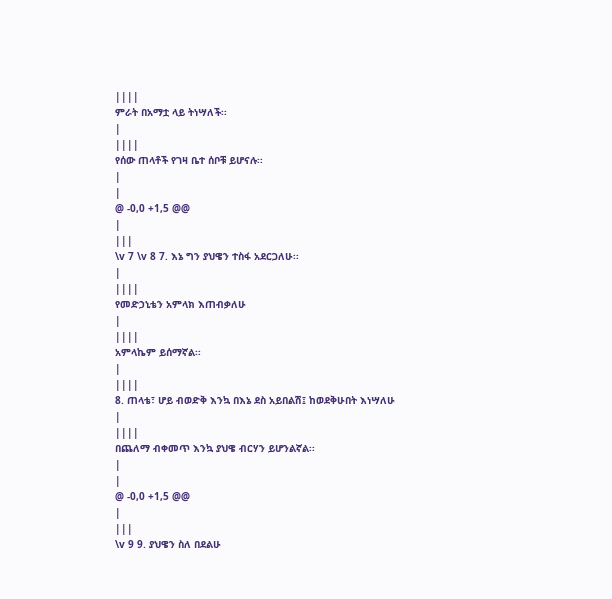||||
ምራት በአማቷ ላይ ትነሣለች፡፡
|
||||
የሰው ጠላቶች የገዛ ቤተ ሰቦቹ ይሆናሉ፡፡
|
|
@ -0,0 +1,5 @@
|
|||
\v 7 \v 8 7. እኔ ግን ያህዌን ተስፋ አደርጋለሁ፡፡
|
||||
የመድኃኒቴን አምላክ እጠብቃለሁ
|
||||
አምላኬም ይሰማኛል፡፡
|
||||
8. ጠላቴ፣ ሆይ ብወድቅ እንኳ በእኔ ደስ አይበልሽ፤ ከወደቅሁበት እነሣለሁ
|
||||
በጨለማ ብቀመጥ እንኳ ያህዌ ብርሃን ይሆንልኛል፡፡
|
|
@ -0,0 +1,5 @@
|
|||
\v 9 9. ያህዌን ስለ በደልሁ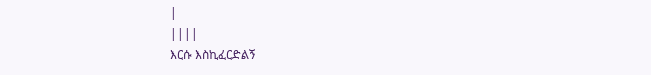|
||||
እርሱ እስኪፈርድልኝ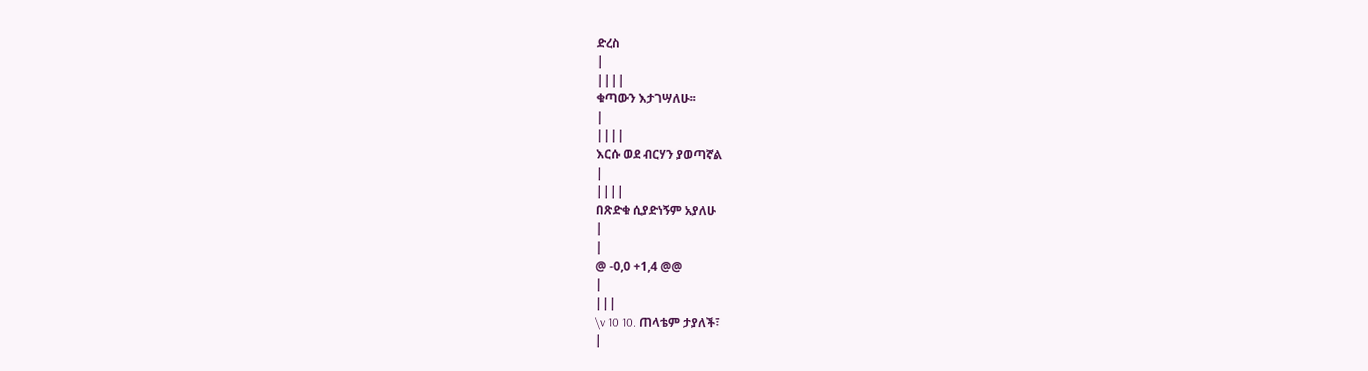ድረስ
|
||||
ቁጣውን እታገሣለሁ፡፡
|
||||
እርሱ ወደ ብርሃን ያወጣኛል
|
||||
በጽድቁ ሲያድነኝም አያለሁ
|
|
@ -0,0 +1,4 @@
|
|||
\v 10 10. ጠላቴም ታያለች፣
|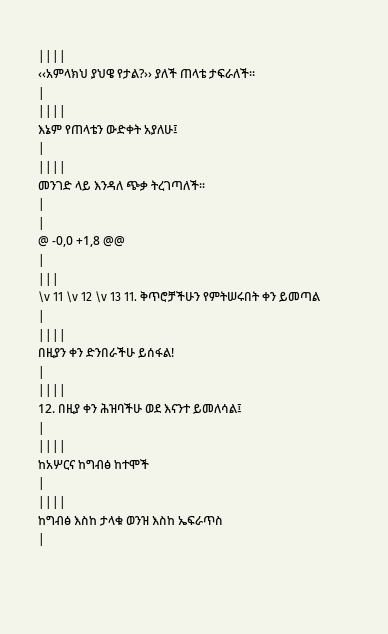||||
‹‹አምላክህ ያህዌ የታል?›› ያለች ጠላቴ ታፍራለች፡፡
|
||||
እኔም የጠላቴን ውድቀት አያለሁ፤
|
||||
መንገድ ላይ እንዳለ ጭቃ ትረገጣለች፡፡
|
|
@ -0,0 +1,8 @@
|
|||
\v 11 \v 12 \v 13 11. ቅጥሮቻችሁን የምትሠሩበት ቀን ይመጣል
|
||||
በዚያን ቀን ድንበራችሁ ይሰፋል!
|
||||
12. በዚያ ቀን ሕዝባችሁ ወደ እናንተ ይመለሳል፤
|
||||
ከአሦርና ከግብፅ ከተሞች
|
||||
ከግብፅ እስከ ታላቁ ወንዝ እስከ ኤፍራጥስ
|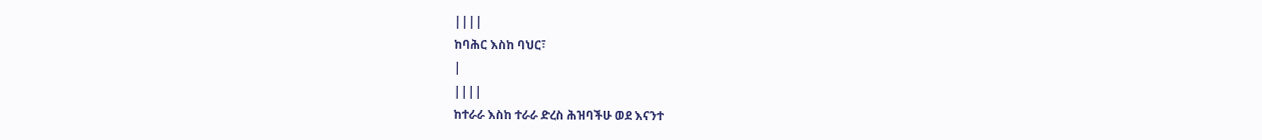||||
ከባሕር እስከ ባህር፣
|
||||
ከተራራ እስከ ተራራ ድረስ ሕዝባችሁ ወደ እናንተ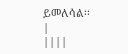ይመለሳል፡፡
|
||||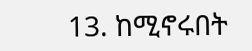13. ከሚኖሩበት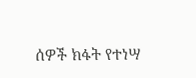ሰዎች ክፋት የተነሣ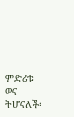ምድሪቱ ወና ትሆናለች፡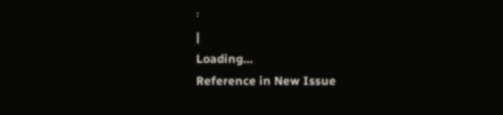፡
|
Loading…
Reference in New Issue